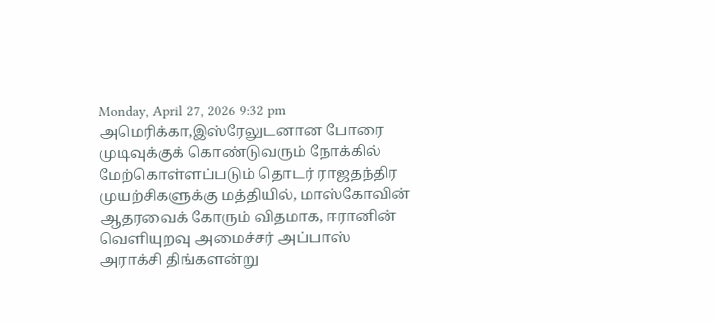Monday, April 27, 2026 9:32 pm
அமெரிக்கா,இஸ்ரேலுடனான போரை முடிவுக்குக் கொண்டுவரும் நோக்கில் மேற்கொள்ளப்படும் தொடர் ராஜதந்திர முயற்சிகளுக்கு மத்தியில், மாஸ்கோவின் ஆதரவைக் கோரும் விதமாக, ஈரானின் வெளியுறவு அமைச்சர் அப்பாஸ் அராக்சி திங்களன்று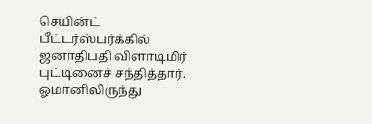செயின்ட் பீட்டர்ஸ்பர்க்கில் ஜனாதிபதி விளாடிமிர் புட்டினைச் சந்தித்தார்.
ஓமானிலிருந்து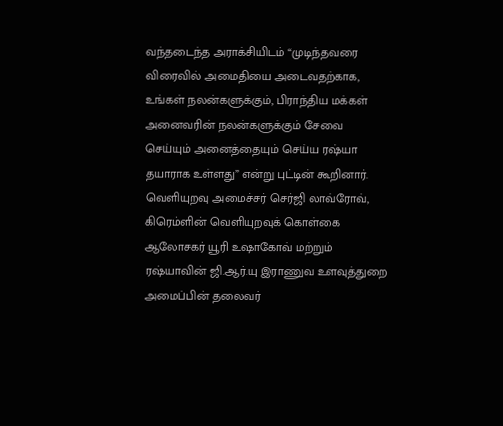வந்தடைந்த அராக்சியிடம் “முடிந்தவரை விரைவில் அமைதியை அடைவதற்காக, உங்கள் நலன்களுக்கும், பிராந்திய மக்கள் அனைவரின் நலன்களுக்கும் சேவை செய்யும் அனைத்தையும் செய்ய ரஷ்யா தயாராக உள்ளது” என்று புட்டின் கூறினார்.
வெளியுறவு அமைச்சர் செர்ஜி லாவ்ரோவ், கிரெம்ளின் வெளியுறவுக் கொள்கை ஆலோசகர் யூரி உஷாகோவ் மற்றும் ரஷ்யாவின் ஜி.ஆர்.யு இராணுவ உளவுத்துறை அமைப்பின் தலைவர்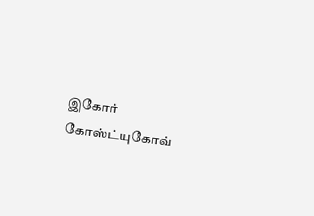இகோர் கோஸ்ட்யுகோவ்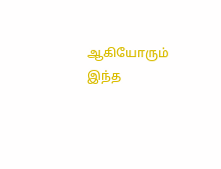ஆகியோரும் இந்த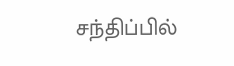சந்திப்பில்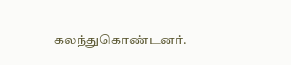கலந்துகொண்டனர்.